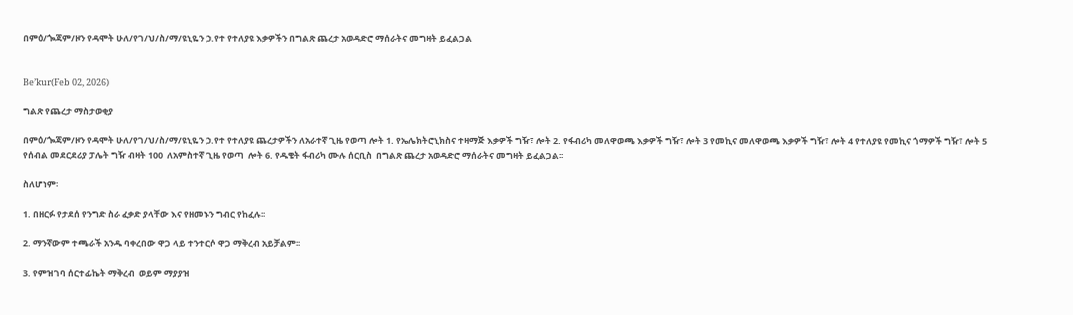በምዕ/ጐጃም/ዞን የዳሞት ሁለ/የገ/ህ/ስ/ማ/ዩኒዬን ኃ.የተ የተለያዩ እቃዎችን በግልጽ ጨረታ አወዳድሮ ማሰራትና መግዛት ይፈልጋል


Be’kur(Feb 02, 2026)

ግልጽ የጨረታ ማስታወቂያ

በምዕ/ጐጃም/ዞን የዳሞት ሁለ/የገ/ህ/ስ/ማ/ዩኒዬን ኃ.የተ የተለያዩ ጨረታዎችን ለአራተኛ ጊዜ የወጣ ሎት 1. የኤሌክትሮኒክስና ተዛማጅ እቃዎች ግዥ፣ ሎት 2. የፋብሪካ መለዋወጫ እቃዎች ግዥ፣ ሎት 3 የመኪና መለዋወጫ እቃዎች ግዥ፣ ሎት 4 የተለያዩ የመኪና ጎማዎች ግዥ፣ ሎት 5 የሰብል መደርደሪያ ፓሌት ግዥ ብዛት 100  ለአምስተኛ ጊዜ የወጣ  ሎት 6. የዱቄት ፋብሪካ ሙሉ ሰርቢስ  በግልጽ ጨረታ አወዳድሮ ማሰራትና መግዛት ይፈልጋል፡፡

ስለሆነም፡

1. በዘርፉ የታደሰ የንግድ ስራ ፈቃድ ያላቸው እና የዘመኑን ግብር የከፈሉ፡፡

2. ማንኛውም ተጫራች አንዱ ባቀረበው ዋጋ ላይ ተንተርሶ ዋጋ ማቅረብ አይቻልም፡፡

3. የምዝገባ ሰርተፊኬት ማቅረብ  ወይም ማያያዝ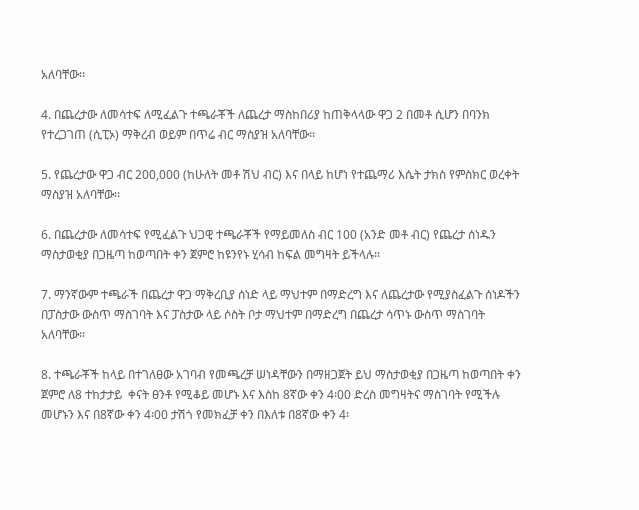አለባቸው፡፡

4. በጨረታው ለመሳተፍ ለሚፈልጉ ተጫራቾች ለጨረታ ማስከበሪያ ከጠቅላላው ዋጋ 2 በመቶ ሲሆን በባንክ የተረጋገጠ (ሲፒኦ) ማቅረብ ወይም በጥሬ ብር ማስያዝ አለባቸው፡፡

5. የጨረታው ዋጋ ብር 200,000 (ከሁለት መቶ ሽህ ብር) እና በላይ ከሆነ የተጨማሪ እሴት ታክስ የምስክር ወረቀት ማስያዝ አለባቸው፡፡

6. በጨረታው ለመሳተፍ የሚፈልጉ ህጋዊ ተጫራቾች የማይመለስ ብር 100 (አንድ መቶ ብር) የጨረታ ሰነዱን ማስታወቂያ በጋዜጣ ከወጣበት ቀን ጀምሮ ከዩንየኑ ሂሳብ ከፍል መግዛት ይችላሉ፡፡

7. ማንኛውም ተጫራች በጨረታ ዋጋ ማቅረቢያ ሰነድ ላይ ማህተም በማድረግ እና ለጨረታው የሚያስፈልጉ ሰነዶችን በፓስታው ውስጥ ማስገባት እና ፓስታው ላይ ሶስት ቦታ ማህተም በማድረግ በጨረታ ሳጥኑ ውስጥ ማስገባት አለባቸው፡፡

8. ተጫራቾች ከላይ በተገለፀው አገባብ የመጫረቻ ሠነዳቸውን በማዘጋጀት ይህ ማስታወቂያ በጋዜጣ ከወጣበት ቀን ጀምሮ ለ8 ተከታታይ  ቀናት ፀንቶ የሚቆይ መሆኑ እና እስከ 8ኛው ቀን 4፡00 ድረስ መግዛትና ማስገባት የሚችሉ መሆኑን እና በ8ኛው ቀን 4፡00 ታሽጎ የመክፈቻ ቀን በእለቱ በ8ኛው ቀን 4፡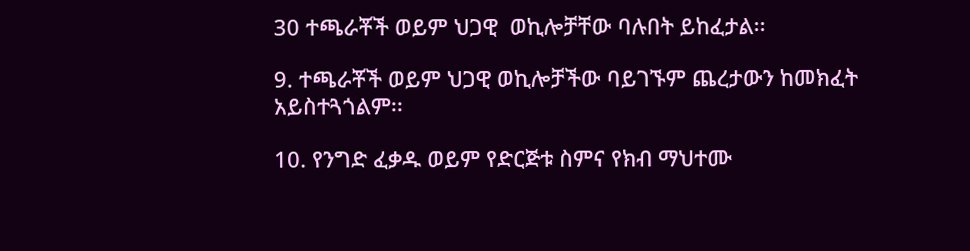30 ተጫራቾች ወይም ህጋዊ  ወኪሎቻቸው ባሉበት ይከፈታል፡፡

9. ተጫራቾች ወይም ህጋዊ ወኪሎቻችው ባይገኙም ጨረታውን ከመክፈት አይስተጓጎልም፡፡

10. የንግድ ፈቃዱ ወይም የድርጅቱ ስምና የክብ ማህተሙ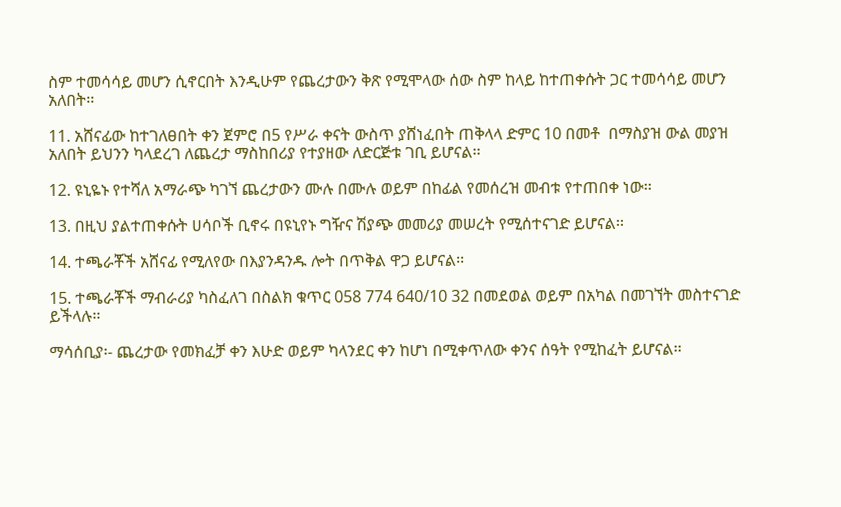ስም ተመሳሳይ መሆን ሲኖርበት እንዲሁም የጨረታውን ቅጽ የሚሞላው ሰው ስም ከላይ ከተጠቀሱት ጋር ተመሳሳይ መሆን አለበት፡፡

11. አሸናፊው ከተገለፀበት ቀን ጀምሮ በ5 የሥራ ቀናት ውስጥ ያሸነፈበት ጠቅላላ ድምር 10 በመቶ  በማስያዝ ውል መያዝ አለበት ይህንን ካላደረገ ለጨረታ ማስከበሪያ የተያዘው ለድርጅቱ ገቢ ይሆናል፡፡

12. ዩኒዬኑ የተሻለ አማራጭ ካገኘ ጨረታውን ሙሉ በሙሉ ወይም በከፊል የመሰረዝ መብቱ የተጠበቀ ነው፡፡

13. በዚህ ያልተጠቀሱት ሀሳቦች ቢኖሩ በዩኒየኑ ግዥና ሽያጭ መመሪያ መሠረት የሚሰተናገድ ይሆናል፡፡

14. ተጫራቾች አሸናፊ የሚለየው በእያንዳንዱ ሎት በጥቅል ዋጋ ይሆናል፡፡

15. ተጫራቾች ማብራሪያ ካስፈለገ በስልክ ቁጥር 058 774 640/10 32 በመደወል ወይም በአካል በመገኘት መስተናገድ ይችላሉ፡፡

ማሳሰቢያ፡- ጨረታው የመክፈቻ ቀን እሁድ ወይም ካላንደር ቀን ከሆነ በሚቀጥለው ቀንና ሰዓት የሚከፈት ይሆናል፡፡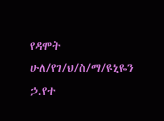የዳሞት ሁለ/የገ/ህ/ስ/ማ/ዩኒዬን ኃ.የተ